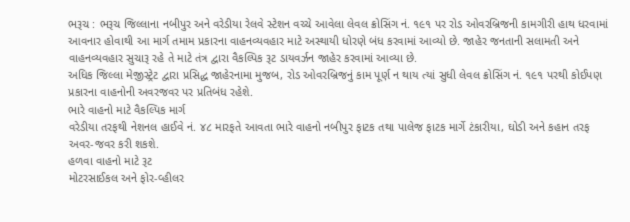ભરૂચ : ભરૂચ જિલ્લાના નબીપુર અને વરેડીયા રેલવે સ્ટેશન વચ્ચે આવેલા લેવલ ક્રોસિંગ નં. ૧૯૧ પર રોડ ઓવરબ્રિજની કામગીરી હાથ ધરવામાં આવનાર હોવાથી આ માર્ગ તમામ પ્રકારના વાહનવ્યવહાર માટે અસ્થાયી ધોરણે બંધ કરવામાં આવ્યો છે. જાહેર જનતાની સલામતી અને વાહનવ્યવહાર સુચારૂ રહે તે માટે તંત્ર દ્વારા વૈકલ્પિક રૂટ ડાયવર્ઝન જાહેર કરવામાં આવ્યા છે.
અધિક જિલ્લા મેજીસ્ટ્રેટ દ્વારા પ્રસિદ્ધ જાહેરનામા મુજબ, રોડ ઓવરબ્રિજનું કામ પૂર્ણ ન થાય ત્યાં સુધી લેવલ ક્રોસિંગ નં. ૧૯૧ પરથી કોઈપણ પ્રકારના વાહનોની અવરજવર પર પ્રતિબંધ રહેશે.
ભારે વાહનો માટે વૈકલ્પિક માર્ગ
વરેડીયા તરફથી નેશનલ હાઈવે નં. ૪૮ મારફતે આવતા ભારે વાહનો નબીપુર ફાટક તથા પાલેજ ફાટક માર્ગે ટંકારીયા, ઘોડી અને કહાન તરફ અવર-જવર કરી શકશે.
હળવા વાહનો માટે રૂટ
મોટરસાઈકલ અને ફોર-વ્હીલર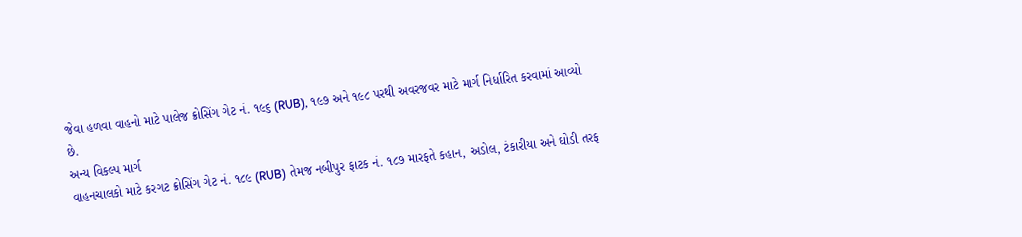જેવા હળવા વાહનો માટે પાલેજ ક્રોસિંગ ગેટ નં. ૧૯૬ (RUB), ૧૯૭ અને ૧૯૮ પરથી અવરજવર માટે માર્ગ નિર્ધારિત કરવામાં આવ્યો છે.
અન્ય વિકલ્પ માર્ગ
વાહનચાલકો માટે કરગટ ક્રોસિંગ ગેટ નં. ૧૮૯ (RUB) તેમજ નબીપુર ફાટક નં. ૧૮૭ મારફતે કહાન, અડોલ, ટંકારીયા અને ઘોડી તરફ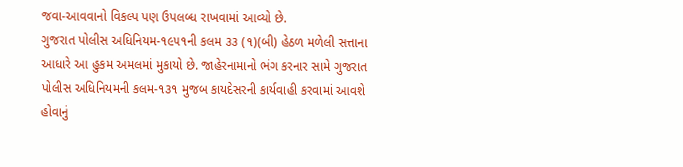જવા-આવવાનો વિકલ્પ પણ ઉપલબ્ધ રાખવામાં આવ્યો છે.
ગુજરાત પોલીસ અધિનિયમ-૧૯૫૧ની કલમ ૩૩ (૧)(બી) હેઠળ મળેલી સત્તાના આધારે આ હુકમ અમલમાં મુકાયો છે. જાહેરનામાનો ભંગ કરનાર સામે ગુજરાત પોલીસ અધિનિયમની કલમ-૧૩૧ મુજબ કાયદેસરની કાર્યવાહી કરવામાં આવશે હોવાનું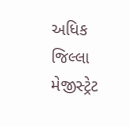અધિક જિલ્લા મેજીસ્ટ્રેટ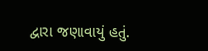દ્વારા જણાવાયું હતું.